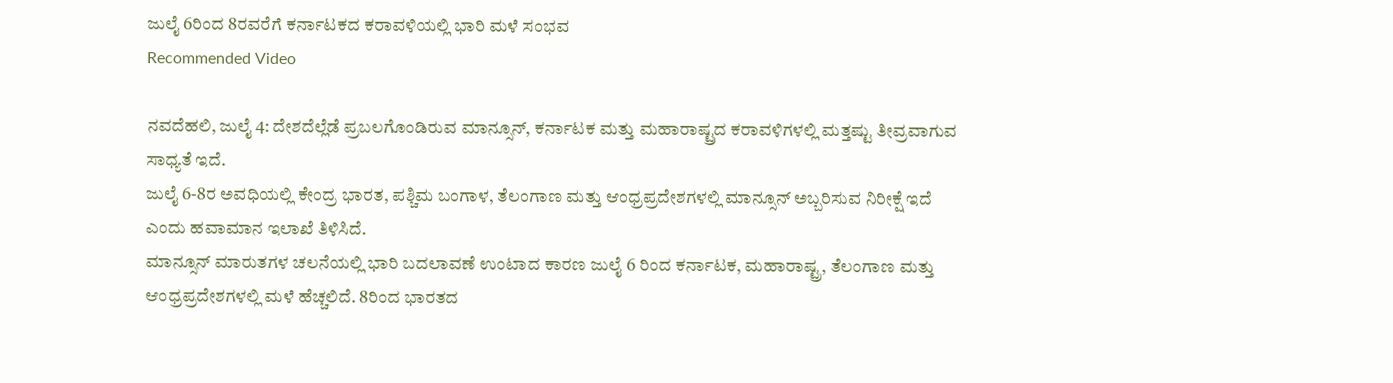ಜುಲೈ 6ರಿಂದ 8ರವರೆಗೆ ಕರ್ನಾಟಕದ ಕರಾವಳಿಯಲ್ಲಿ ಭಾರಿ ಮಳೆ ಸಂಭವ
Recommended Video

ನವದೆಹಲಿ, ಜುಲೈ 4: ದೇಶದೆಲ್ಲೆಡೆ ಪ್ರಬಲಗೊಂಡಿರುವ ಮಾನ್ಸೂನ್, ಕರ್ನಾಟಕ ಮತ್ತು ಮಹಾರಾಷ್ಟ್ರದ ಕರಾವಳಿಗಳಲ್ಲಿ ಮತ್ತಷ್ಟು ತೀವ್ರವಾಗುವ ಸಾಧ್ಯತೆ ಇದೆ.
ಜುಲೈ 6-8ರ ಅವಧಿಯಲ್ಲಿ ಕೇಂದ್ರ ಭಾರತ, ಪಶ್ಚಿಮ ಬಂಗಾಳ, ತೆಲಂಗಾಣ ಮತ್ತು ಆಂಧ್ರಪ್ರದೇಶಗಳಲ್ಲಿ ಮಾನ್ಸೂನ್ ಅಬ್ಬರಿಸುವ ನಿರೀಕ್ಷೆ ಇದೆ ಎಂದು ಹವಾಮಾನ ಇಲಾಖೆ ತಿಳಿಸಿದೆ.
ಮಾನ್ಸೂನ್ ಮಾರುತಗಳ ಚಲನೆಯಲ್ಲಿ ಭಾರಿ ಬದಲಾವಣೆ ಉಂಟಾದ ಕಾರಣ ಜುಲೈ 6 ರಿಂದ ಕರ್ನಾಟಕ, ಮಹಾರಾಷ್ಟ್ರ, ತೆಲಂಗಾಣ ಮತ್ತು ಆಂಧ್ರಪ್ರದೇಶಗಳಲ್ಲಿ ಮಳೆ ಹೆಚ್ಚಲಿದೆ. 8ರಿಂದ ಭಾರತದ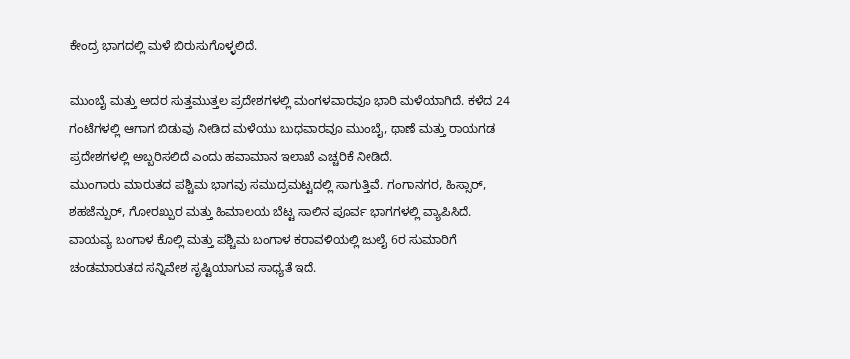ಕೇಂದ್ರ ಭಾಗದಲ್ಲಿ ಮಳೆ ಬಿರುಸುಗೊಳ್ಳಲಿದೆ.

ಮುಂಬೈ ಮತ್ತು ಅದರ ಸುತ್ತಮುತ್ತಲ ಪ್ರದೇಶಗಳಲ್ಲಿ ಮಂಗಳವಾರವೂ ಭಾರಿ ಮಳೆಯಾಗಿದೆ. ಕಳೆದ 24 ಗಂಟೆಗಳಲ್ಲಿ ಆಗಾಗ ಬಿಡುವು ನೀಡಿದ ಮಳೆಯು ಬುಧವಾರವೂ ಮುಂಬೈ, ಥಾಣೆ ಮತ್ತು ರಾಯಗಡ ಪ್ರದೇಶಗಳಲ್ಲಿ ಅಬ್ಬರಿಸಲಿದೆ ಎಂದು ಹವಾಮಾನ ಇಲಾಖೆ ಎಚ್ಚರಿಕೆ ನೀಡಿದೆ.
ಮುಂಗಾರು ಮಾರುತದ ಪಶ್ಚಿಮ ಭಾಗವು ಸಮುದ್ರಮಟ್ಟದಲ್ಲಿ ಸಾಗುತ್ತಿವೆ. ಗಂಗಾನಗರ, ಹಿಸ್ಸಾರ್, ಶಹಜೆನ್ಪುರ್, ಗೋರಖ್ಪುರ ಮತ್ತು ಹಿಮಾಲಯ ಬೆಟ್ಟ ಸಾಲಿನ ಪೂರ್ವ ಭಾಗಗಳಲ್ಲಿ ವ್ಯಾಪಿಸಿದೆ.
ವಾಯವ್ಯ ಬಂಗಾಳ ಕೊಲ್ಲಿ ಮತ್ತು ಪಶ್ಚಿಮ ಬಂಗಾಳ ಕರಾವಳಿಯಲ್ಲಿ ಜುಲೈ 6ರ ಸುಮಾರಿಗೆ ಚಂಡಮಾರುತದ ಸನ್ನಿವೇಶ ಸೃಷ್ಟಿಯಾಗುವ ಸಾಧ್ಯತೆ ಇದೆ.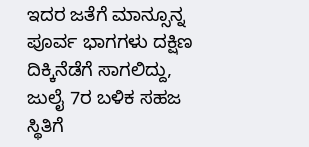ಇದರ ಜತೆಗೆ ಮಾನ್ಸೂನ್ನ ಪೂರ್ವ ಭಾಗಗಳು ದಕ್ಷಿಣ ದಿಕ್ಕಿನೆಡೆಗೆ ಸಾಗಲಿದ್ದು, ಜುಲೈ 7ರ ಬಳಿಕ ಸಹಜ ಸ್ಥಿತಿಗೆ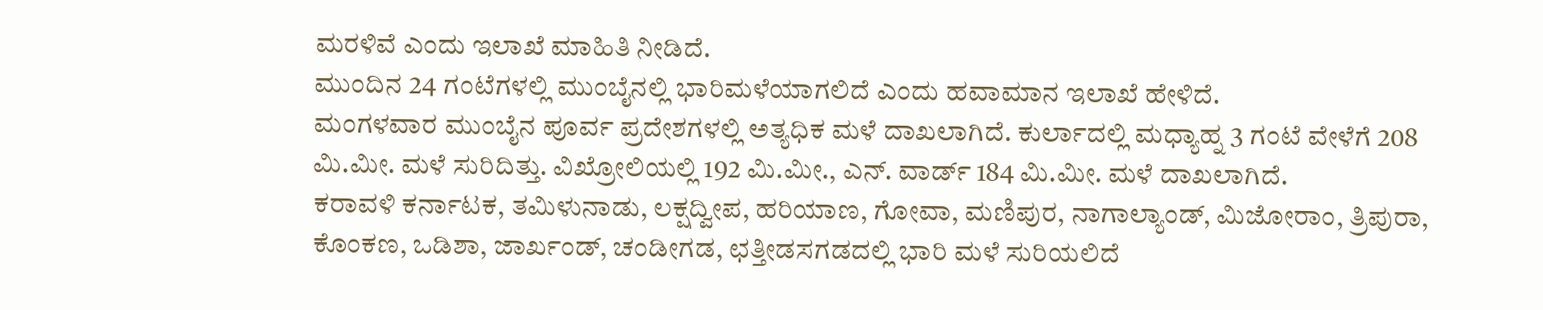ಮರಳಿವೆ ಎಂದು ಇಲಾಖೆ ಮಾಹಿತಿ ನೀಡಿದೆ.
ಮುಂದಿನ 24 ಗಂಟೆಗಳಲ್ಲಿ ಮುಂಬೈನಲ್ಲಿ ಭಾರಿಮಳೆಯಾಗಲಿದೆ ಎಂದು ಹವಾಮಾನ ಇಲಾಖೆ ಹೇಳಿದೆ.
ಮಂಗಳವಾರ ಮುಂಬೈನ ಪೂರ್ವ ಪ್ರದೇಶಗಳಲ್ಲಿ ಅತ್ಯಧಿಕ ಮಳೆ ದಾಖಲಾಗಿದೆ. ಕುರ್ಲಾದಲ್ಲಿ ಮಧ್ಯಾಹ್ನ 3 ಗಂಟೆ ವೇಳೆಗೆ 208 ಮಿ.ಮೀ. ಮಳೆ ಸುರಿದಿತ್ತು. ವಿಖ್ರೋಲಿಯಲ್ಲಿ 192 ಮಿ.ಮೀ., ಎನ್. ವಾರ್ಡ್ 184 ಮಿ.ಮೀ. ಮಳೆ ದಾಖಲಾಗಿದೆ.
ಕರಾವಳಿ ಕರ್ನಾಟಕ, ತಮಿಳುನಾಡು, ಲಕ್ಷದ್ವೀಪ, ಹರಿಯಾಣ, ಗೋವಾ, ಮಣಿಪುರ, ನಾಗಾಲ್ಯಾಂಡ್, ಮಿಜೋರಾಂ, ತ್ರಿಪುರಾ, ಕೊಂಕಣ, ಒಡಿಶಾ, ಜಾರ್ಖಂಡ್, ಚಂಡೀಗಡ, ಛತ್ತೀಡಸಗಡದಲ್ಲಿ ಭಾರಿ ಮಳೆ ಸುರಿಯಲಿದೆ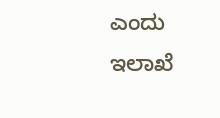ಎಂದು ಇಲಾಖೆ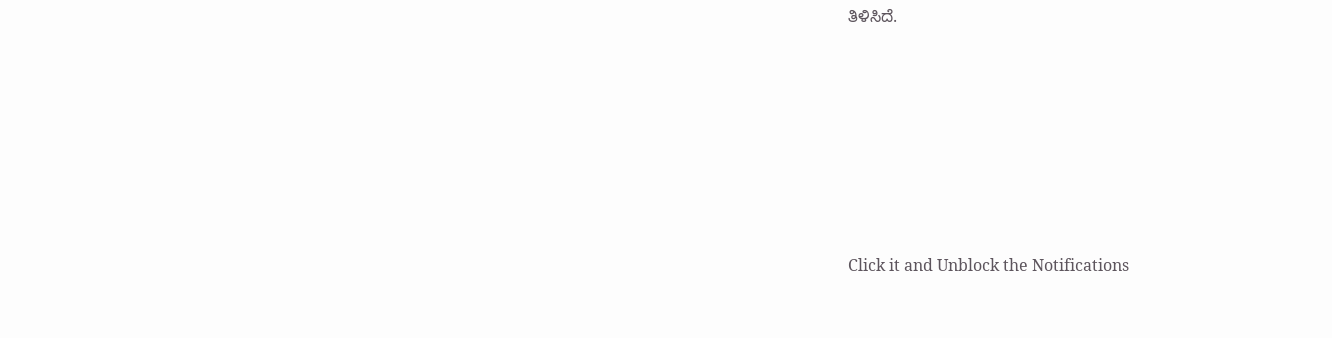ತಿಳಿಸಿದೆ.












Click it and Unblock the Notifications